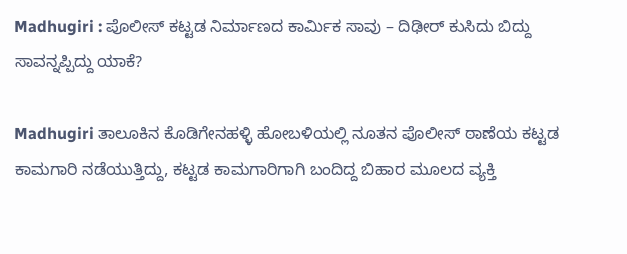Madhugiri : ಪೊಲೀಸ್ ಕಟ್ಟಡ ನಿರ್ಮಾಣದ ಕಾರ್ಮಿಕ ಸಾವು – ದಿಢೀರ್ ಕುಸಿದು ಬಿದ್ದು ಸಾವನ್ನಪ್ಪಿದ್ದು ಯಾಕೆ?

Madhugiri ತಾಲೂಕಿನ ಕೊಡಿಗೇನಹಳ್ಳಿ ಹೋಬಳಿಯಲ್ಲಿ ನೂತನ ಪೊಲೀಸ್ ಠಾಣೆಯ ಕಟ್ಟಡ ಕಾಮಗಾರಿ ನಡೆಯುತ್ತಿದ್ದು, ಕಟ್ಟಡ ಕಾಮಗಾರಿಗಾಗಿ ಬಂದಿದ್ದ ಬಿಹಾರ ಮೂಲದ ವ್ಯಕ್ತಿ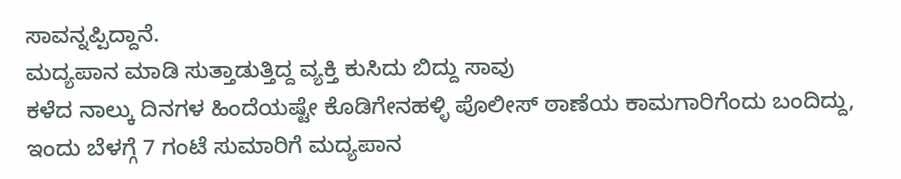ಸಾವನ್ನಪ್ಪಿದ್ದಾನೆ.
ಮದ್ಯಪಾನ ಮಾಡಿ ಸುತ್ತಾಡುತ್ತಿದ್ದ ವ್ಯಕ್ತಿ ಕುಸಿದು ಬಿದ್ದು ಸಾವು
ಕಳೆದ ನಾಲ್ಕು ದಿನಗಳ ಹಿಂದೆಯಷ್ಟೇ ಕೊಡಿಗೇನಹಳ್ಳಿ ಪೊಲೀಸ್ ಠಾಣೆಯ ಕಾಮಗಾರಿಗೆಂದು ಬಂದಿದ್ದು, ಇಂದು ಬೆಳಗ್ಗೆ 7 ಗಂಟೆ ಸುಮಾರಿಗೆ ಮದ್ಯಪಾನ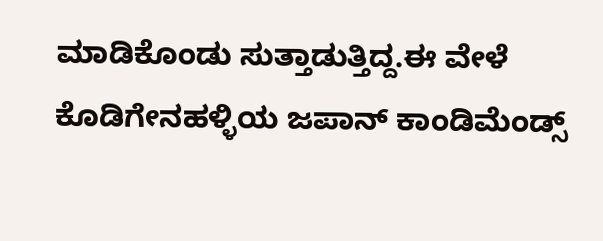ಮಾಡಿಕೊಂಡು ಸುತ್ತಾಡುತ್ತಿದ್ದ.ಈ ವೇಳೆ ಕೊಡಿಗೇನಹಳ್ಳಿಯ ಜಪಾನ್ ಕಾಂಡಿಮೆಂಡ್ಸ್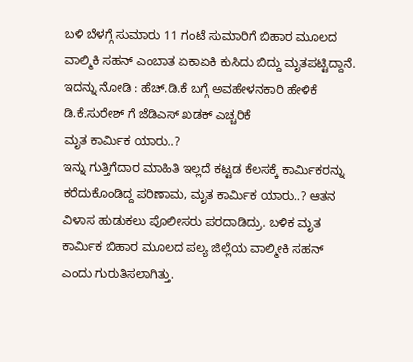ಬಳಿ ಬೆಳಗ್ಗೆ ಸುಮಾರು 11 ಗಂಟೆ ಸುಮಾರಿಗೆ ಬಿಹಾರ ಮೂಲದ ವಾಲ್ಮಿಕಿ ಸಹನ್ ಎಂಬಾತ ಏಕಾಏಕಿ ಕುಸಿದು ಬಿದ್ದು ಮೃತಪಟ್ಟಿದ್ದಾನೆ.
ಇದನ್ನು ನೋಡಿ : ಹೆಚ್.ಡಿ.ಕೆ ಬಗ್ಗೆ ಅವಹೇಳನಕಾರಿ ಹೇಳಿಕೆ ಡಿ.ಕೆ.ಸುರೇಶ್ ಗೆ ಜೆಡಿಎಸ್ ಖಡಕ್ ಎಚ್ಚರಿಕೆ
ಮೃತ ಕಾರ್ಮಿಕ ಯಾರು..?
ಇನ್ನು ಗುತ್ತಿಗೆದಾರ ಮಾಹಿತಿ ಇಲ್ಲದೆ ಕಟ್ಟಡ ಕೆಲಸಕ್ಕೆ ಕಾರ್ಮಿಕರನ್ನು ಕರೆದುಕೊಂಡಿದ್ದ ಪರಿಣಾಮ, ಮೃತ ಕಾರ್ಮಿಕ ಯಾರು..? ಆತನ ವಿಳಾಸ ಹುಡುಕಲು ಪೊಲೀಸರು ಪರದಾಡಿದ್ರು. ಬಳಿಕ ಮೃತ ಕಾರ್ಮಿಕ ಬಿಹಾರ ಮೂಲದ ಪಲ್ಯ ಜಿಲ್ಲೆಯ ವಾಲ್ಮೀಕಿ ಸಹನ್ ಎಂದು ಗುರುತಿಸಲಾಗಿತ್ತು.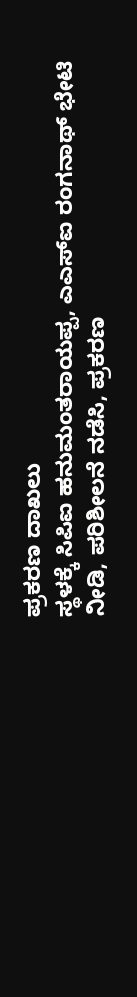ಪ್ರಕರಣ ದಾಖಲು
ಸ್ಥಳಕ್ಕೆ ಸಿಪಿಐ ಹನುಮಂತರಾಯಪ್ಪ, ಎಎಸ್ಐ ರಂಗನಾಥ್ ಭೇಟಿ ನೀಡಿ, ಪರಿಶೀಲನೆ ನಡೆಸಿ, ಪ್ರಕರಣ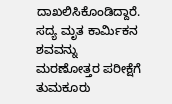ದಾಖಲಿಸಿಕೊಂಡಿದ್ದಾರೆ. ಸದ್ಯ ಮೃತ ಕಾರ್ಮಿಕನ ಶವವನ್ನು ಮರಣೋತ್ತರ ಪರೀಕ್ಷೆಗೆ ತುಮಕೂರು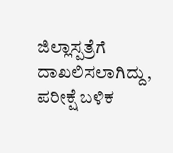ಜಿಲ್ಲಾಸ್ಪತ್ರೆಗೆ ದಾಖಲಿಸಲಾಗಿದ್ದು, ಪರೀಕ್ಷೆ ಬಳಿಕ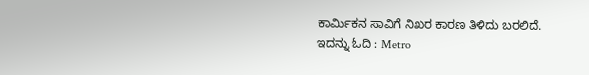ಕಾರ್ಮಿಕನ ಸಾವಿಗೆ ನಿಖರ ಕಾರಣ ತಿಳಿದು ಬರಲಿದೆ.
ಇದನ್ನು ಓದಿ : Metro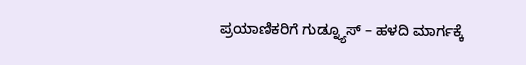ಪ್ರಯಾಣಿಕರಿಗೆ ಗುಡ್ನ್ಯೂಸ್ – ಹಳದಿ ಮಾರ್ಗಕ್ಕೆ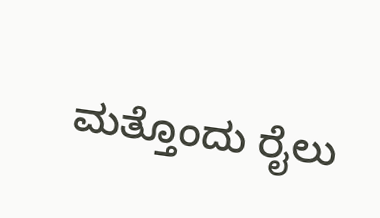ಮತ್ತೊಂದು ರೈಲು